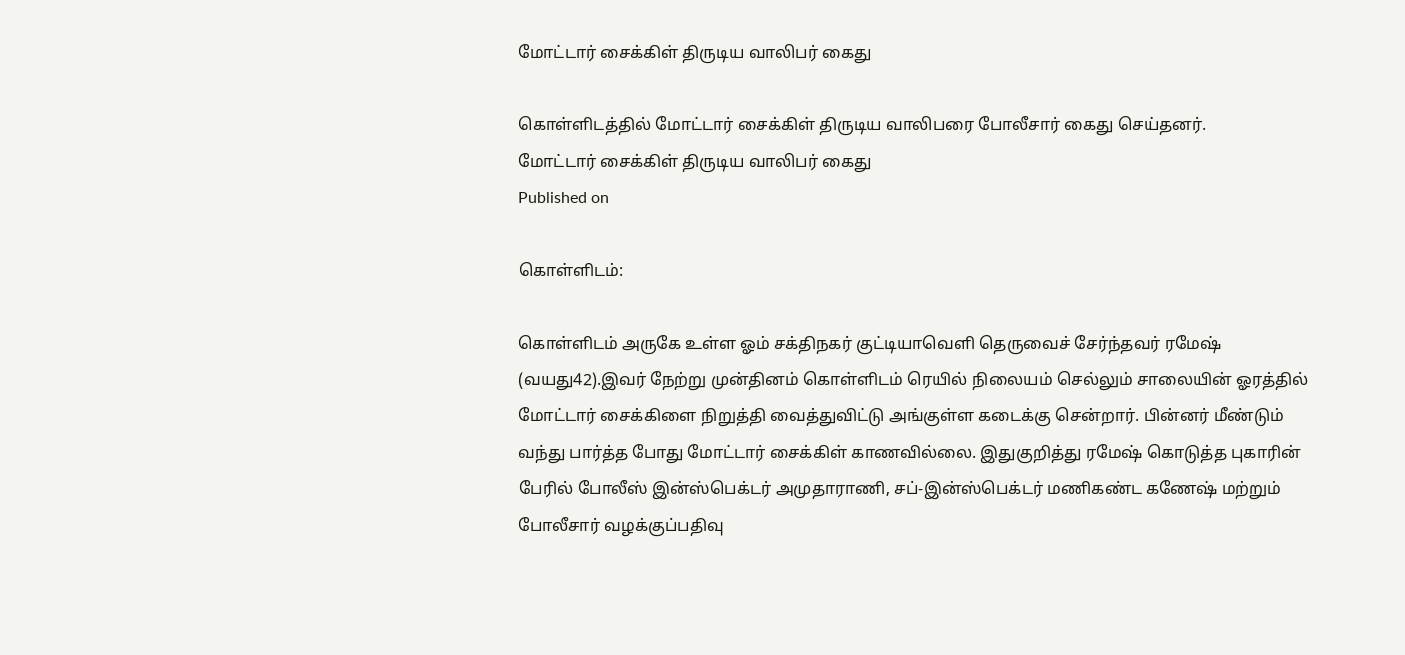மோட்டார் சைக்கிள் திருடிய வாலிபர் கைது

கொள்ளிடத்தில் மோட்டார் சைக்கிள் திருடிய வாலிபரை போலீசார் கைது செய்தனர்.
மோட்டார் சைக்கிள் திருடிய வாலிபர் கைது
Published on

கொள்ளிடம்:

கொள்ளிடம் அருகே உள்ள ஓம் சக்திநகர் குட்டியாவெளி தெருவைச் சேர்ந்தவர் ரமேஷ் (வயது42).இவர் நேற்று முன்தினம் கொள்ளிடம் ரெயில் நிலையம் செல்லும் சாலையின் ஓரத்தில் மோட்டார் சைக்கிளை நிறுத்தி வைத்துவிட்டு அங்குள்ள கடைக்கு சென்றார். பின்னர் மீண்டும் வந்து பார்த்த போது மோட்டார் சைக்கிள் காணவில்லை. இதுகுறித்து ரமேஷ் கொடுத்த புகாரின் பேரில் போலீஸ் இன்ஸ்பெக்டர் அமுதாராணி, சப்-இன்ஸ்பெக்டர் மணிகண்ட கணேஷ் மற்றும் போலீசார் வழக்குப்பதிவு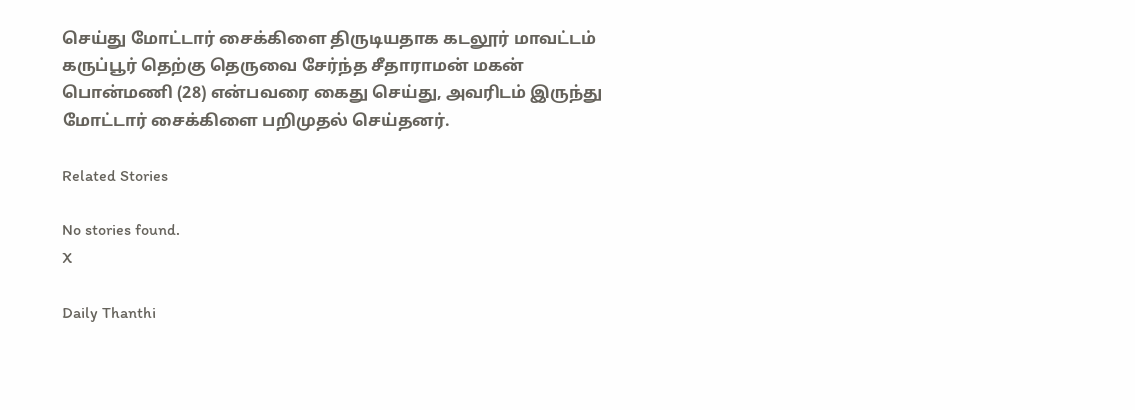செய்து மோட்டார் சைக்கிளை திருடியதாக கடலூர் மாவட்டம் கருப்பூர் தெற்கு தெருவை சேர்ந்த சீதாராமன் மகன் பொன்மணி (28) என்பவரை கைது செய்து, அவரிடம் இருந்து மோட்டார் சைக்கிளை பறிமுதல் செய்தனர்.

Related Stories

No stories found.
X

Daily Thanthi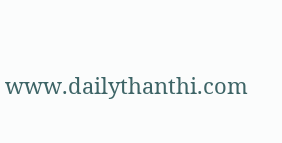www.dailythanthi.com